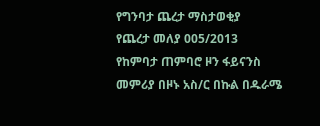የግንባታ ጨረታ ማስታወቂያ
የጨረታ መለያ 005/2013
የከምባታ ጠምባሮ ዞን ፋይናንስ መምሪያ በዞኑ አስ/ር በኩል በዱራሜ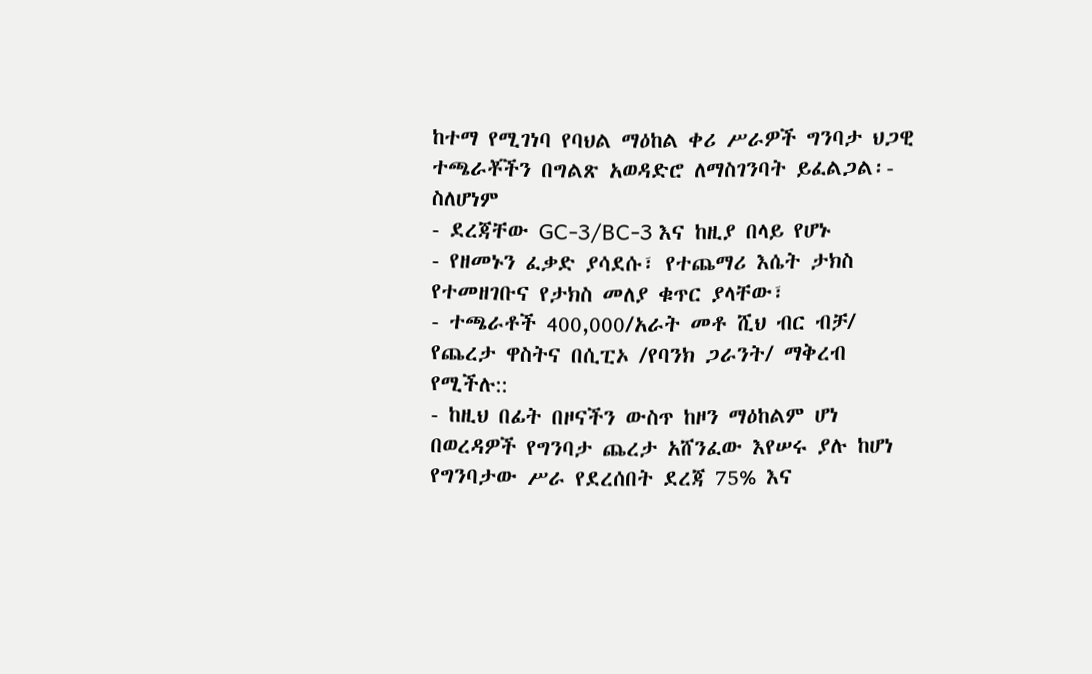ከተማ የሚገነባ የባህል ማዕከል ቀሪ ሥራዎች ግንባታ ህጋዊ ተጫራቾችን በግልጽ አወዳድሮ ለማስገንባት ይፈልጋል፡- ስለሆነም
- ደረጃቸው GC-3/BC-3 እና ከዚያ በላይ የሆኑ
- የዘመኑን ፈቃድ ያሳደሱ፣ የተጨማሪ እሴት ታክስ የተመዘገቡና የታክስ መለያ ቁጥር ያላቸው፣
- ተጫራቶች 400,000/አራት መቶ ሺህ ብር ብቻ/ የጨረታ ዋስትና በሲፒኦ /የባንክ ጋራንት/ ማቅረብ የሚችሉ::
- ከዚህ በፊት በዞናችን ውስጥ ከዞን ማዕከልም ሆነ በወረዳዎች የግንባታ ጨረታ አሸንፈው እየሠሩ ያሉ ከሆነ የግንባታው ሥራ የደረሰበት ደረጃ 75% እና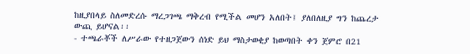ከዚያበላይ ስለመድረሱ ማረጋገጫ ማቅረብ የሚችል መሆን አለበት፤ ያለበለዚያ ግን ከጨረታ ውጪ ይሆናል፡፡
- ተጫራቾች ለሥራው የተዘጋጀውን ሰነድ ይህ ማስታወቂያ ከወጣበት ቀን ጀምሮ በ21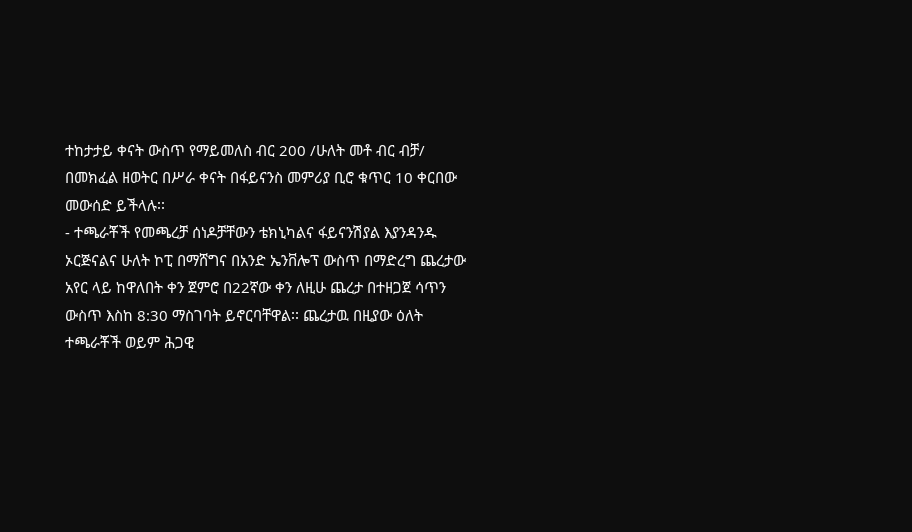ተከታታይ ቀናት ውስጥ የማይመለስ ብር 200 /ሁለት መቶ ብር ብቻ/ በመክፈል ዘወትር በሥራ ቀናት በፋይናንስ መምሪያ ቢሮ ቁጥር 10 ቀርበው መውሰድ ይችላሉ፡፡
- ተጫራቾች የመጫረቻ ሰነዶቻቸውን ቴክኒካልና ፋይናንሽያል እያንዳንዱ ኦርጅናልና ሁለት ኮፒ በማሸግና በአንድ ኤንቨሎፕ ውስጥ በማድረግ ጨረታው አየር ላይ ከዋለበት ቀን ጀምሮ በ22ኛው ቀን ለዚሁ ጨረታ በተዘጋጀ ሳጥን ውስጥ እስከ 8:30 ማስገባት ይኖርባቸዋል፡፡ ጨረታዉ በዚያው ዕለት ተጫራቾች ወይም ሕጋዊ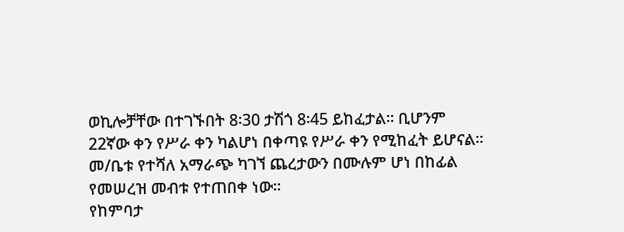ወኪሎቻቸው በተገኙበት 8፡30 ታሽጎ 8፡45 ይከፈታል፡፡ ቢሆንም 22ኛው ቀን የሥራ ቀን ካልሆነ በቀጣዩ የሥራ ቀን የሚከፈት ይሆናል፡፡ መ/ቤቱ የተሻለ አማራጭ ካገኘ ጨረታውን በሙሉም ሆነ በከፊል የመሠረዝ መብቱ የተጠበቀ ነው፡፡
የከምባታ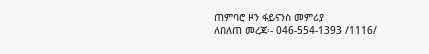ጠምባሮ ዞን ፋይናንስ መምሪያ
ለበለጠ መረጃ፡- 046-554-1393 /1116/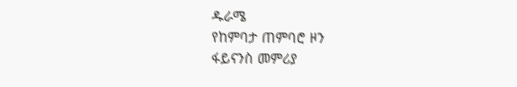ዱራሜ
የከምባታ ጠምባሮ ዞን
ፋይናንስ መምሪያ